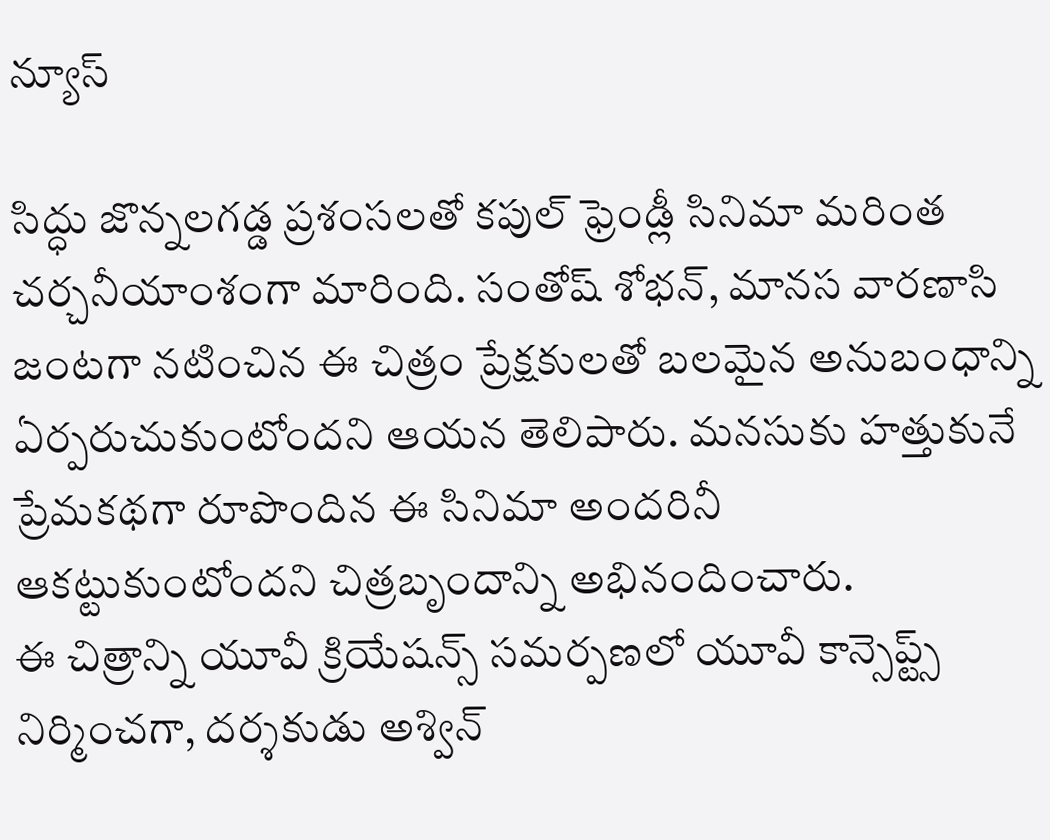న్యూస్

సిద్ధు జొన్నలగడ్డ ప్రశంసలతో కపుల్ ఫ్రెండ్లీ సినిమా మరింత చర్చనీయాంశంగా మారింది. సంతోష్ శోభన్, మానస వారణాసి జంటగా నటించిన ఈ చిత్రం ప్రేక్షకులతో బలమైన అనుబంధాన్ని ఏర్పరుచుకుంటోందని ఆయన తెలిపారు. మనసుకు హత్తుకునే ప్రేమకథగా రూపొందిన ఈ సినిమా అందరినీ ఆకట్టుకుంటోందని చిత్రబృందాన్ని అభినందించారు.
ఈ చిత్రాన్ని యూవీ క్రియేషన్స్ సమర్పణలో యూవీ కాన్సెప్ట్స్ నిర్మించగా, దర్శకుడు అశ్విన్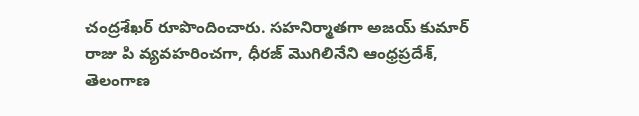చంద్రశేఖర్ రూపొందించారు. సహనిర్మాతగా అజయ్ కుమార్ రాజు పి వ్యవహరించగా, ధీరజ్ మొగిలినేని ఆంధ్రప్రదేశ్, తెలంగాణ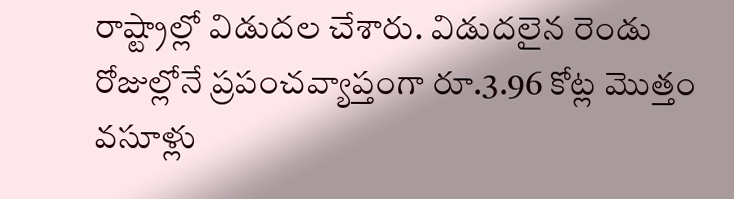రాష్ట్రాల్లో విడుదల చేశారు. విడుదలైన రెండు రోజుల్లోనే ప్రపంచవ్యాప్తంగా రూ.3.96 కోట్ల మొత్తం వసూళ్లు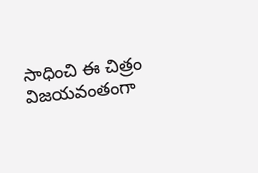సాధించి ఈ చిత్రం విజయవంతంగా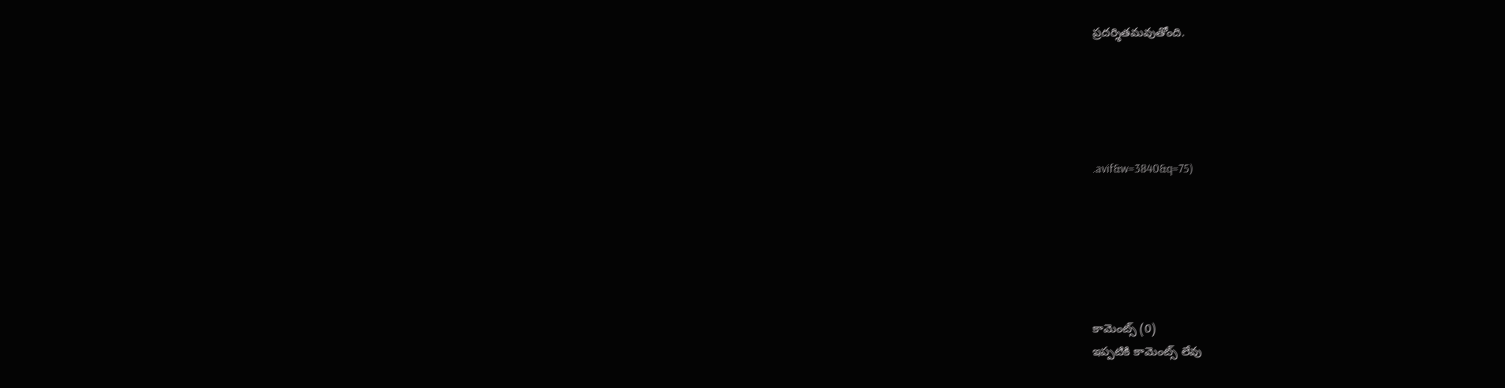ప్రదర్శితమవుతోంది.





.avif&w=3840&q=75)






కామెంట్స్ (0)
ఇప్పటికి కామెంట్స్ లేవు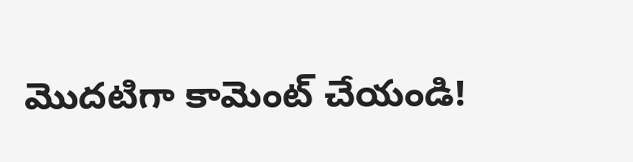మొదటిగా కామెంట్ చేయండి!